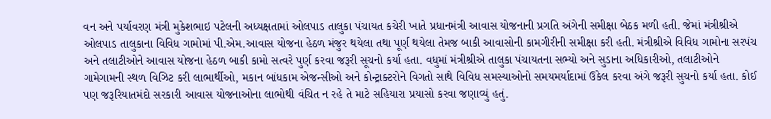વન અને પર્યાવરણ મંત્રી મુકેશભાઇ પટેલની અધ્યક્ષતામાં ઓલપાડ તાલુકા પંચાયત કચેરી ખાતે પ્રધાનમંત્રી આવાસ યોજનાની પ્રગતિ અંગેની સમીક્ષા બેઠક મળી હતી. જેમાં મંત્રીશ્રીએ ઓલપાડ તાલુકાના વિવિધ ગામોમાં પી.એમ.આવાસ યોજના હેઠળ મંજુર થયેલા તથા પૂર્ણ થયેલા તેમજ બાકી આવાસોની કામગીરીની સમીક્ષા કરી હતી. મંત્રીશ્રીએ વિવિધ ગામોના સરપંચ અને તલાટીઓને આવાસ યોજના હેઠળ બાકી કામો સત્વરે પુર્ણ કરવા જરૂરી સૂચનો કર્યા હતા. વધુમાં મંત્રીશ્રીએ તાલુકા પંચાયતના સભ્યો અને સુડાના અધિકારીઓ, તલાટીઓને ગામેગામની સ્થળ વિઝિટ કરી લાભાર્થીઓ, મકાન બાંધકામ એજન્સીઓ અને કોન્ટ્રાક્ટરોને વિગતો સાથે વિવિધ સમસ્યાઓનો સમયમર્યાદામાં ઉકેલ કરવા અંગે જરૂરી સુચનો કર્યા હતા. કોઈ પણ જરૂરિયાતમંદો સરકારી આવાસ યોજનાઓના લાભોથી વંચિત ન રહે તે માટે સહિયારા પ્રયાસો કરવા જણાવ્યું હતું.